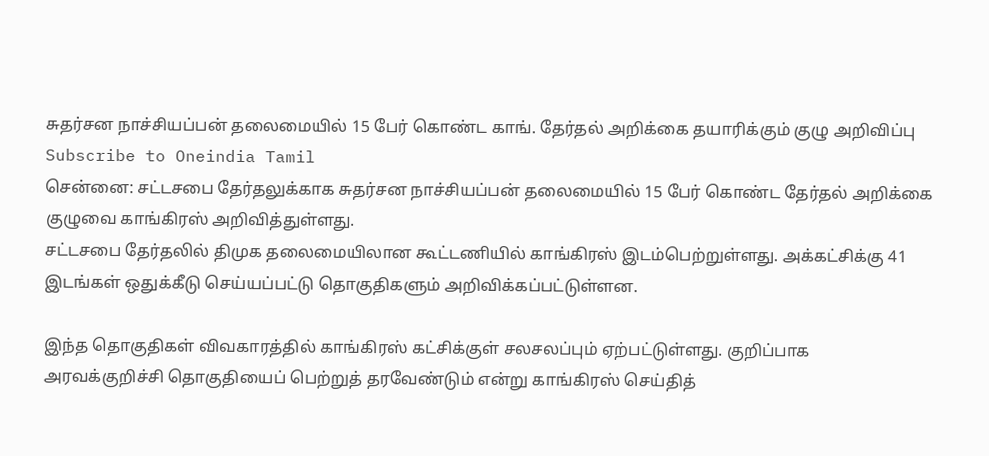சுதர்சன நாச்சியப்பன் தலைமையில் 15 பேர் கொண்ட காங். தேர்தல் அறிக்கை தயாரிக்கும் குழு அறிவிப்பு
Subscribe to Oneindia Tamil
சென்னை: சட்டசபை தேர்தலுக்காக சுதர்சன நாச்சியப்பன் தலைமையில் 15 பேர் கொண்ட தேர்தல் அறிக்கை குழுவை காங்கிரஸ் அறிவித்துள்ளது.
சட்டசபை தேர்தலில் திமுக தலைமையிலான கூட்டணியில் காங்கிரஸ் இடம்பெற்றுள்ளது. அக்கட்சிக்கு 41 இடங்கள் ஒதுக்கீடு செய்யப்பட்டு தொகுதிகளும் அறிவிக்கப்பட்டுள்ளன.

இந்த தொகுதிகள் விவகாரத்தில் காங்கிரஸ் கட்சிக்குள் சலசலப்பும் ஏற்பட்டுள்ளது. குறிப்பாக அரவக்குறிச்சி தொகுதியைப் பெற்றுத் தரவேண்டும் என்று காங்கிரஸ் செய்தித்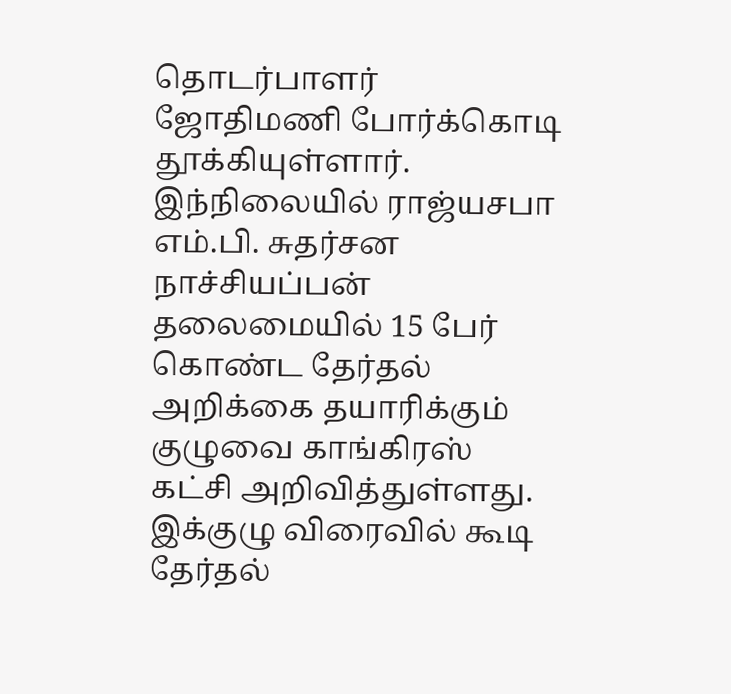தொடர்பாளர் ஜோதிமணி போர்க்கொடி தூக்கியுள்ளார்.
இந்நிலையில் ராஜ்யசபா எம்.பி. சுதர்சன நாச்சியப்பன் தலைமையில் 15 பேர் கொண்ட தேர்தல் அறிக்கை தயாரிக்கும் குழுவை காங்கிரஸ் கட்சி அறிவித்துள்ளது. இக்குழு விரைவில் கூடி தேர்தல்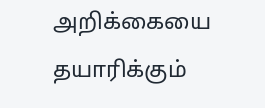அறிக்கையை தயாரிக்கும்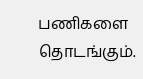பணிகளை தொடங்கும்.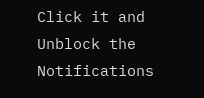Click it and Unblock the Notifications